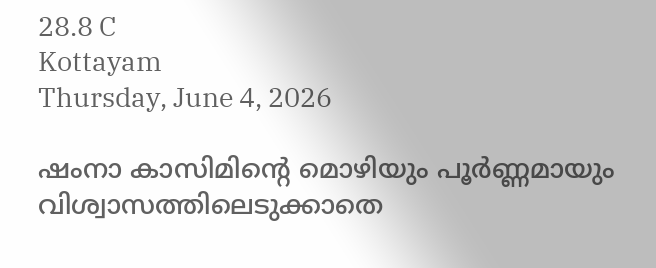28.8 C
Kottayam
Thursday, June 4, 2026

ഷംനാ കാസിമിന്റെ മൊഴിയും പൂര്‍ണ്ണമായും വിശ്വാസത്തിലെടുക്കാതെ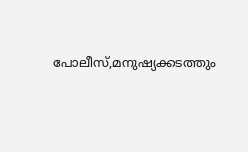പോലീസ്,മനുഷ്യക്കടത്തും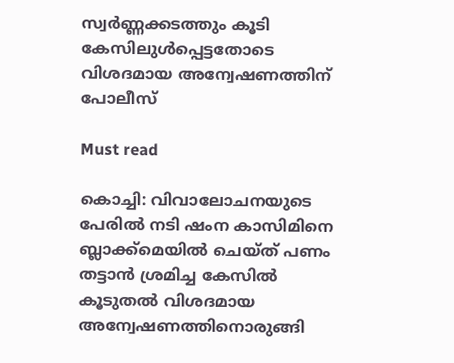സ്വര്‍ണ്ണക്കടത്തും കൂടി കേസിലുള്‍പ്പെട്ടതോടെ വിശദമായ അന്വേഷണത്തിന് പോലീസ്

Must read

കൊച്ചി: വിവാലോചനയുടെ പേരില്‍ നടി ഷംന കാസിമിനെ ബ്ലാക്ക്‌മെയില്‍ ചെയ്ത് പണം തട്ടാന്‍ ശ്രമിച്ച കേസില്‍ കൂടുതല്‍ വിശദമായ അന്വേഷണത്തിനൊരുങ്ങി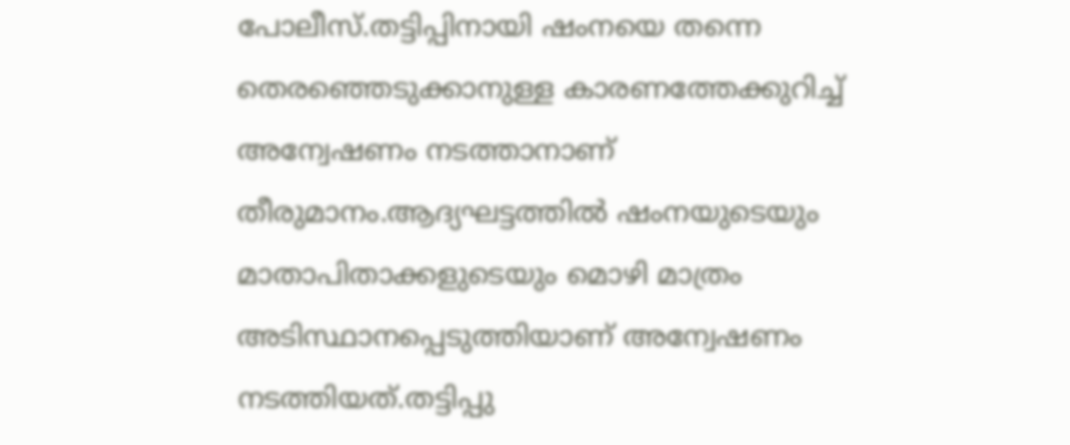പോലീസ്.തട്ടിപ്പിനായി ഷംനയെ തന്നെ തെരഞ്ഞെടുക്കാനുള്ള കാരണത്തേക്കുറിച്ച് അന്വേഷണം നടത്താനാണ് തീരുമാനം.ആദ്യഘട്ടത്തില്‍ ഷംനയുടെയും മാതാപിതാക്കളുടെയും മൊഴി മാത്രം അടിസ്ഥാനപ്പെടുത്തിയാണ് അന്വേഷണം നടത്തിയത്.തട്ടിപ്പു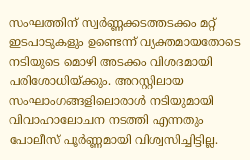സംഘത്തിന് സ്വര്‍ണ്ണക്കടത്തടക്കം മറ്റ് ഇടപാടുകളും ഉണ്ടെന്ന് വ്യക്തമായതോടെ നടിയുടെ മൊഴി അടക്കം വിശദമായി പരിശോധിയ്ക്കും. അറസ്റ്റിലായ സംഘാംഗങ്ങളിലൊരാള്‍ നടിയുമായി വിവാഹാലോചന നടത്തി എന്നതും പോലീസ് പൂര്‍ണ്ണമായി വിശ്വസിച്ചിട്ടില്ല.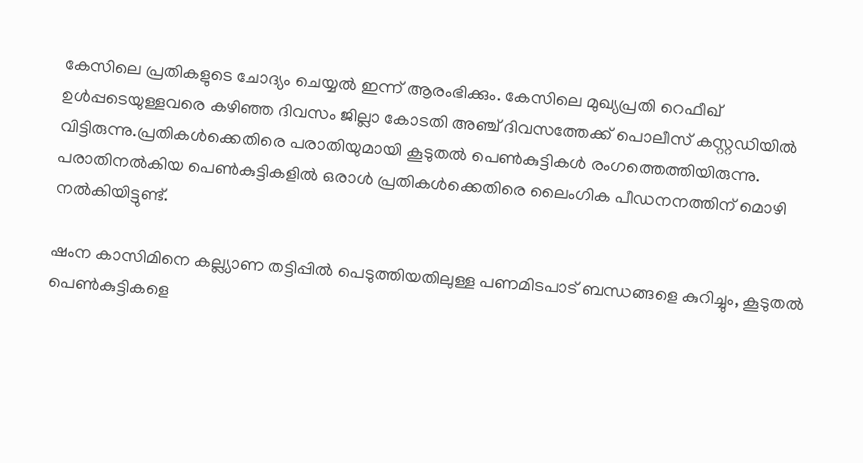കേസിലെ പ്രതികളുടെ ചോദ്യം ചെയ്യല്‍ ഇന്ന് ആരംഭിക്കും. കേസിലെ മുഖ്യപ്രതി റെഫീഖ് ഉള്‍പ്പടെയുള്ളവരെ കഴിഞ്ഞ ദിവസം ജില്ലാ കോടതി അഞ്ച് ദിവസത്തേക്ക് പൊലീസ് കസ്റ്റഡിയില്‍ വിട്ടിരുന്നു.പ്രതികള്‍ക്കെതിരെ പരാതിയുമായി കൂടുതല്‍ പെണ്‍കുട്ടികള്‍ രംഗത്തെത്തിയിരുന്നു. പരാതിനല്‍കിയ പെണ്‍കുട്ടികളില്‍ ഒരാള്‍ പ്രതികള്‍ക്കെതിരെ ലൈംഗിക പീഡനനത്തിന് മൊഴി നല്‍കിയിട്ടുണ്ട്.

ഷംന കാസിമിനെ കല്ല്യാണ തട്ടിപ്പില്‍ പെടുത്തിയതിലുള്ള പണമിടപാട് ബന്ധങ്ങളെ കുറിച്ചും, കൂടുതല്‍ പെണ്‍കുട്ടികളെ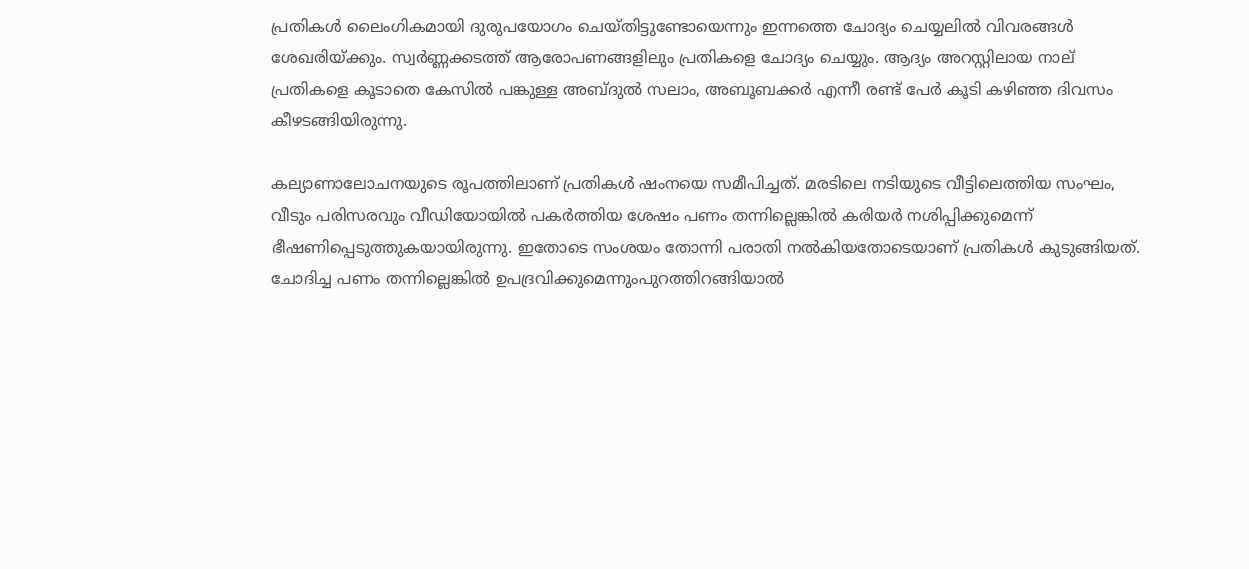പ്രതികള്‍ ലൈംഗികമായി ദുരുപയോഗം ചെയ്തിട്ടുണ്ടോയെന്നും ഇന്നത്തെ ചോദ്യം ചെയ്യലില്‍ വിവരങ്ങള്‍ ശേഖരിയ്ക്കും. സ്വര്‍ണ്ണക്കടത്ത് ആരോപണങ്ങളിലും പ്രതികളെ ചോദ്യം ചെയ്യും. ആദ്യം അറസ്റ്റിലായ നാല് പ്രതികളെ കൂടാതെ കേസില്‍ പങ്കുള്ള അബ്ദുല്‍ സലാം, അബൂബക്കര്‍ എന്നീ രണ്ട് പേര്‍ കൂടി കഴിഞ്ഞ ദിവസം കീഴടങ്ങിയിരുന്നു.

കല്യാണാലോചനയുടെ രൂപത്തിലാണ് പ്രതികള്‍ ഷംനയെ സമീപിച്ചത്. മരടിലെ നടിയുടെ വീട്ടിലെത്തിയ സംഘം, വീടും പരിസരവും വീഡിയോയില്‍ പകര്‍ത്തിയ ശേഷം പണം തന്നില്ലെങ്കില്‍ കരിയര്‍ നശിപ്പിക്കുമെന്ന് ഭീഷണിപ്പെടുത്തുകയായിരുന്നു. ഇതോടെ സംശയം തോന്നി പരാതി നല്‍കിയതോടെയാണ് പ്രതികള്‍ കുടുങ്ങിയത്. ചോദിച്ച പണം തന്നില്ലെങ്കില്‍ ഉപദ്രവിക്കുമെന്നുംപുറത്തിറങ്ങിയാല്‍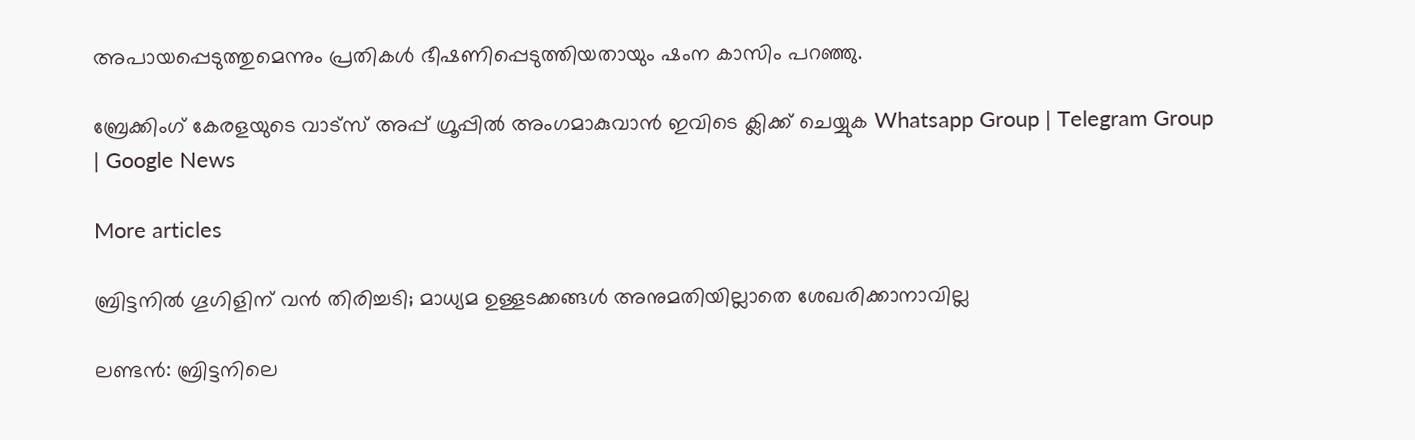അപായപ്പെടുത്തുമെന്നും പ്രതികള്‍ ഭീഷണിപ്പെടുത്തിയതായും ഷംന കാസിം പറഞ്ഞു.

ബ്രേക്കിംഗ് കേരളയുടെ വാട്സ് അപ്പ് ഗ്രൂപ്പിൽ അംഗമാകുവാൻ ഇവിടെ ക്ലിക്ക് ചെയ്യുക Whatsapp Group | Telegram Group | Google News

More articles

ബ്രിട്ടനിൽ ഗൂഗിളിന് വൻ തിരിച്ചടി; മാധ്യമ ഉള്ളടക്കങ്ങൾ അനുമതിയില്ലാതെ ശേഖരിക്കാനാവില്ല

ലണ്ടൻ: ബ്രിട്ടനിലെ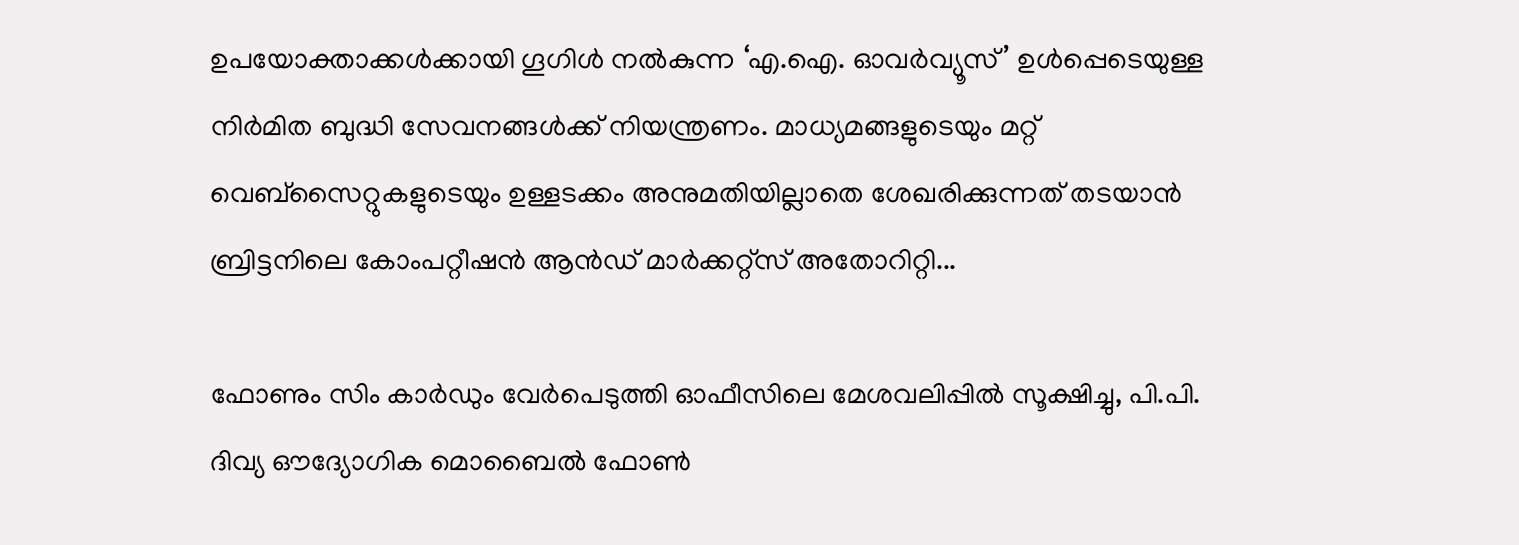ഉപയോക്താക്കൾക്കായി ഗൂഗിൾ നൽകുന്ന ‘എ.ഐ. ഓവർവ്യൂസ്’ ഉൾപ്പെടെയുള്ള നിർമിത ബുദ്ധി സേവനങ്ങൾക്ക് നിയന്ത്രണം. മാധ്യമങ്ങളുടെയും മറ്റ് വെബ്‌സൈറ്റുകളുടെയും ഉള്ളടക്കം അനുമതിയില്ലാതെ ശേഖരിക്കുന്നത് തടയാൻ ബ്രിട്ടനിലെ കോംപറ്റീഷൻ ആൻഡ് മാർക്കറ്റ്സ് അതോറിറ്റി...

ഫോണും സിം കാർഡും വേർപെടുത്തി ഓഫീസിലെ മേശവലിപ്പിൽ സൂക്ഷിച്ചു, പി.പി. ദിവ്യ ഔദ്യോഗിക മൊബൈൽ ഫോൺ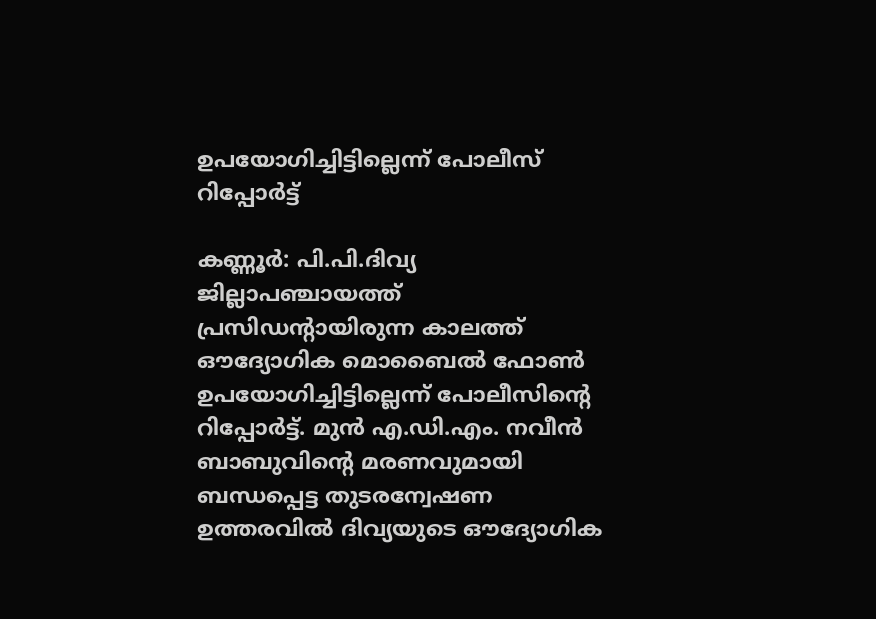ഉപയോഗിച്ചിട്ടില്ലെന്ന് പോലീസ് റിപ്പോർട്ട്

കണ്ണൂർ: പി.പി.ദിവ്യ ജില്ലാപഞ്ചായത്ത് പ്രസിഡന്റായിരുന്ന കാലത്ത് ഔദ്യോഗിക മൊബൈൽ ഫോൺ ഉപയോഗിച്ചിട്ടില്ലെന്ന് പോലീസിന്റെ റിപ്പോർട്ട്. മുൻ എ.ഡി.എം. നവീൻ ബാബുവിന്റെ മരണവുമായി ബന്ധപ്പെട്ട തുടരന്വേഷണ ഉത്തരവിൽ ദിവ്യയുടെ ഔദ്യോഗിക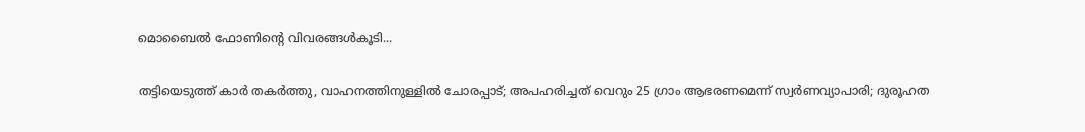മൊബൈൽ ഫോണിന്റെ വിവരങ്ങൾകൂടി...

തട്ടിയെടുത്ത് കാർ തകർത്തു, വാഹനത്തിനുള്ളിൽ ചോരപ്പാട്; അപഹരിച്ചത് വെറും 25 ഗ്രാം ആഭരണമെന്ന് സ്വർണവ്യാപാരി; ദുരൂഹത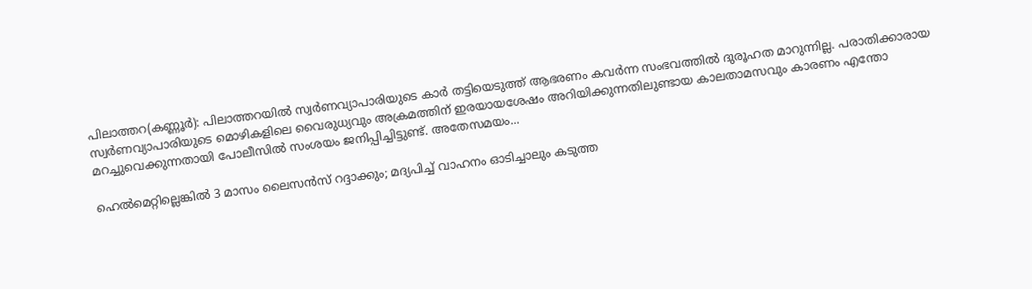പിലാത്തറ(കണ്ണൂർ): പിലാത്തറയിൽ സ്വർണവ്യാപാരിയുടെ കാർ തട്ടിയെടുത്ത് ആഭരണം കവർന്ന സംഭവത്തിൽ ദുരൂഹത മാറുന്നില്ല. പരാതിക്കാരായ സ്വർണവ്യാപാരിയുടെ മൊഴികളിലെ വൈരുധ്യവും അക്രമത്തിന് ഇരയായശേഷം അറിയിക്കുന്നതിലുണ്ടായ കാലതാമസവും കാരണം എന്തോ മറച്ചുവെക്കുന്നതായി പോലീസിൽ സംശയം ജനിപ്പിച്ചിട്ടുണ്ട്. അതേസമയം...

ഹെൽമെറ്റില്ലെങ്കിൽ 3 മാസം ലൈസൻസ് റദ്ദാക്കും; മദ്യപിച്ച് വാഹനം ഓടിച്ചാലും കടുത്ത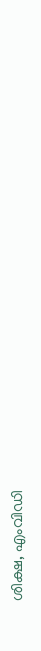ശിക്ഷ, എംവിഡി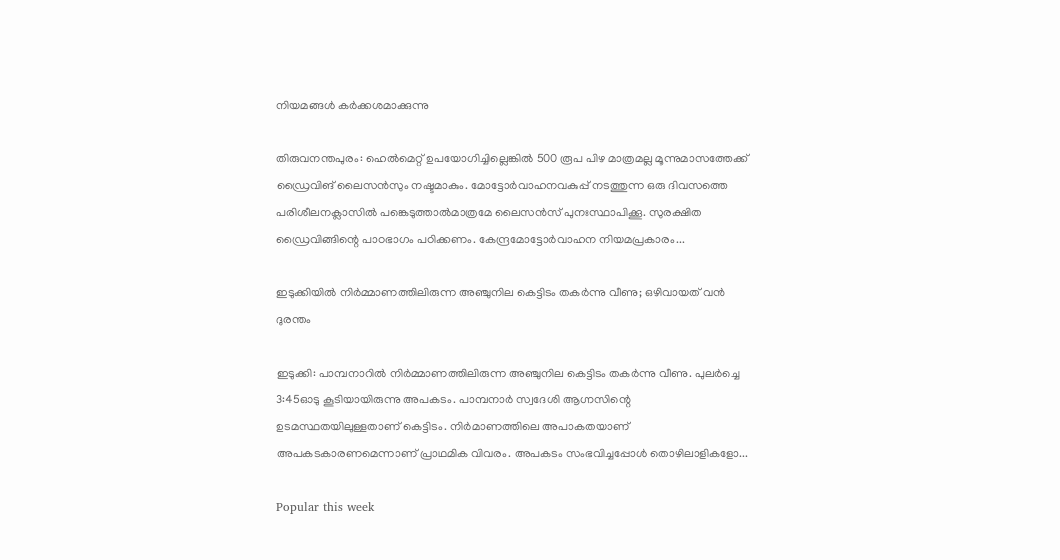നിയമങ്ങൾ കർക്കശമാക്കുന്നു

തിരുവനന്തപുരം: ഹെൽമെറ്റ് ഉപയോഗിച്ചില്ലെങ്കിൽ 500 രൂപ പിഴ മാത്രമല്ല മൂന്നുമാസത്തേക്ക്‌ ഡ്രൈവിങ് ലൈസൻസും നഷ്ടമാകും. മോട്ടോർവാഹനവകുപ്പ് നടത്തുന്ന ഒരു ദിവസത്തെ പരിശീലനക്ലാസിൽ പങ്കെടുത്താൽമാത്രമേ ലൈസൻസ് പുനഃസ്ഥാപിക്കൂ. സുരക്ഷിത ഡ്രൈവിങ്ങിന്റെ പാഠഭാഗം പഠിക്കണം. കേന്ദ്രമോട്ടോർവാഹന നിയമപ്രകാരം...

ഇടുക്കിയിൽ നിർമ്മാണത്തിലിരുന്ന അഞ്ചുനില കെട്ടിടം തകർന്നു വീണു; ഒഴിവായത് വൻ ദുരന്തം

ഇടുക്കി: പാമ്പനാറിൽ നിർമ്മാണത്തിലിരുന്ന അഞ്ചുനില കെട്ടിടം തകർന്നു വീണു. പുലർച്ചെ 3:45ഓടു കൂടിയായിരുന്നു അപകടം. പാമ്പനാർ സ്വദേശി ആഗ്നസിന്റെ ഉടമസ്ഥതയിലുള്ളതാണ് കെട്ടിടം. നിർമാണത്തിലെ അപാകതയാണ് അപകടകാരണമെന്നാണ് പ്രാഥമിക വിവരം. അപകടം സംഭവിച്ചപ്പോൾ തൊഴിലാളികളോ...

Popular this week